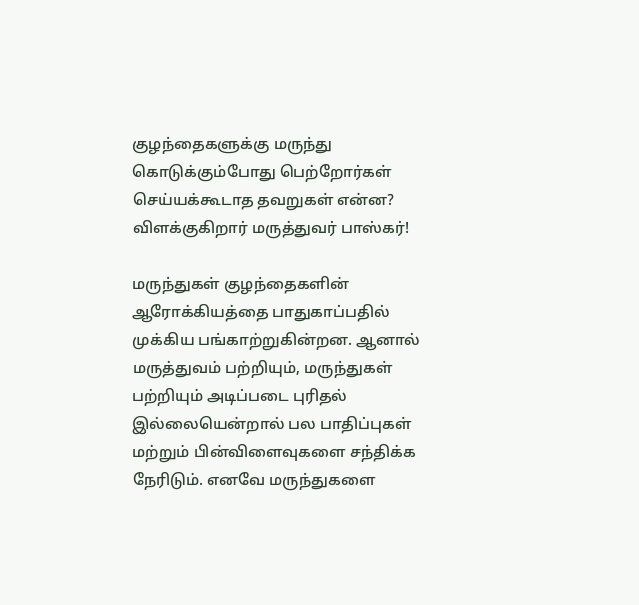குழந்தைகளுக்கு மருந்து கொடுக்கும்போது பெற்றோர்கள் செய்யக்கூடாத தவறுகள் என்ன? விளக்குகிறார் மருத்துவர் பாஸ்கர்!

மருந்துகள் குழந்தைகளின் ஆரோக்கியத்தை பாதுகாப்பதில் முக்கிய பங்காற்றுகின்றன. ஆனால் மருத்துவம் பற்றியும், மருந்துகள் பற்றியும் அடிப்படை புரிதல் இல்லையென்றால் பல பாதிப்புகள் மற்றும் பின்விளைவுகளை சந்திக்க நேரிடும். எனவே மருந்துகளை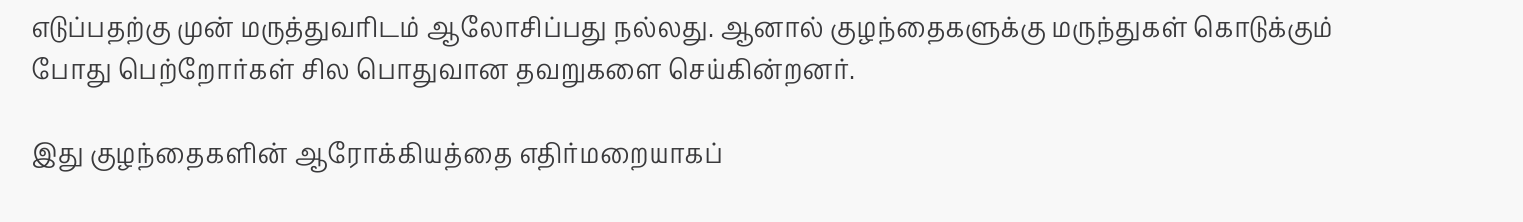எடுப்பதற்கு முன் மருத்துவரிடம் ஆலோசிப்பது நல்லது. ஆனால் குழந்தைகளுக்கு மருந்துகள் கொடுக்கும் போது பெற்றோர்கள் சில பொதுவான தவறுகளை செய்கின்றனர்.

இது குழந்தைகளின் ஆரோக்கியத்தை எதிர்மறையாகப்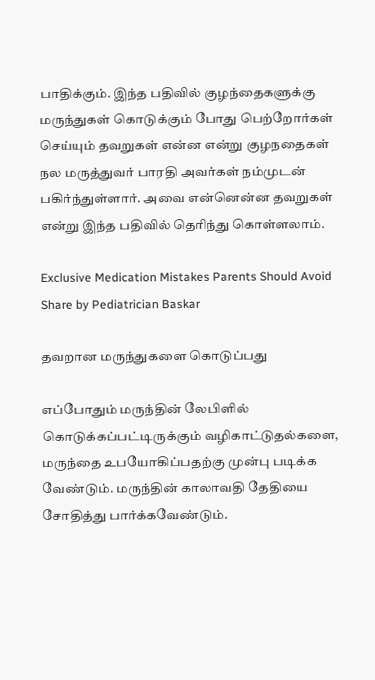பாதிக்கும். இந்த பதிவில் குழந்தைகளுக்கு மருந்துகள் கொடுக்கும் போது பெற்றோர்கள் செய்யும் தவறுகள் என்ன என்று குழநதைகள் நல மருத்துவர் பாரதி அவர்கள் நம்முடன் பகிர்ந்துள்ளார். அவை என்னென்ன தவறுகள் என்று இந்த பதிவில் தெரிந்து கொள்ளலாம்.

Exclusive Medication Mistakes Parents Should Avoid Share by Pediatrician Baskar

தவறான மருந்துகளை கொடுப்பது

எப்போதும் மருந்தின் லேபிளில் கொடுக்கப்பட்டிருக்கும் வழிகாட்டுதல்களை, மருந்தை உபயோகிப்பதற்கு முன்பு படிக்க வேண்டும். மருந்தின் காலாவதி தேதியை சோதித்து பார்க்கவேண்டும்.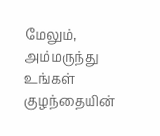மேலும், அம்மருந்து உங்கள் குழந்தையின்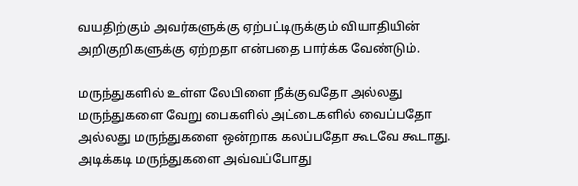வயதிற்கும் அவர்களுக்கு ஏற்பட்டிருக்கும் வியாதியின் அறிகுறிகளுக்கு ஏற்றதா என்பதை பார்க்க வேண்டும்.

மருந்துகளில் உள்ள லேபிளை நீக்குவதோ அல்லது மருந்துகளை வேறு பைகளில் அட்டைகளில் வைப்பதோ அல்லது மருந்துகளை ஒன்றாக கலப்பதோ கூடவே கூடாது. அடிக்கடி மருந்துகளை அவ்வப்போது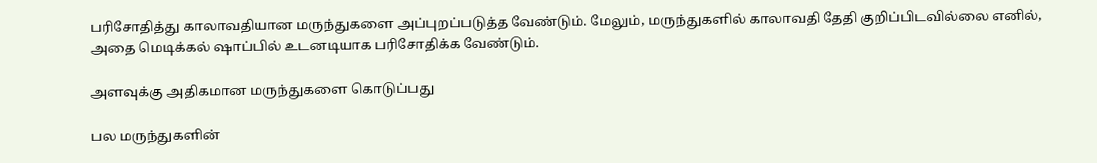பரிசோதித்து காலாவதியான மருந்துகளை அப்புறப்படுத்த வேண்டும். மேலும், மருந்துகளில் காலாவதி தேதி குறிப்பிடவில்லை எனில், அதை மெடிக்கல் ஷாப்பில் உடனடியாக பரிசோதிக்க வேண்டும்.

அளவுக்கு அதிகமான மருந்துகளை கொடுப்பது

பல மருந்துகளின்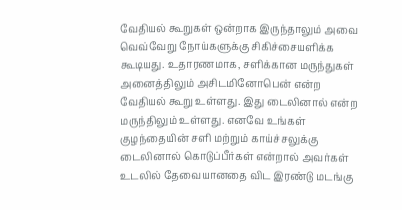வேதியல் கூறுகள் ஒன்றாக இருந்தாலும் அவை வெவ்வேறு நோய்களுக்கு சிகிச்சையளிக்க கூடியது. உதாரணமாக, சளிக்கான மருந்துகள் அனைத்திலும் அசிடமினோபென் என்ற வேதியல் கூறு உள்ளது. இது டைலினால் என்ற மருந்திலும் உள்ளது. எனவே உங்கள் குழந்தையின் சளி மற்றும் காய்ச்சலுக்கு டைலினால் கொடுப்பீர்கள் என்றால் அவர்கள் உடலில் தேவையானதை விட இரண்டு மடங்கு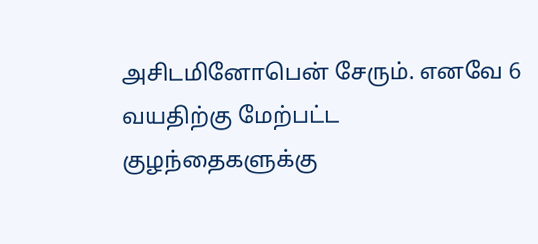அசிடமினோபென் சேரும். எனவே 6 வயதிற்கு மேற்பட்ட குழந்தைகளுக்கு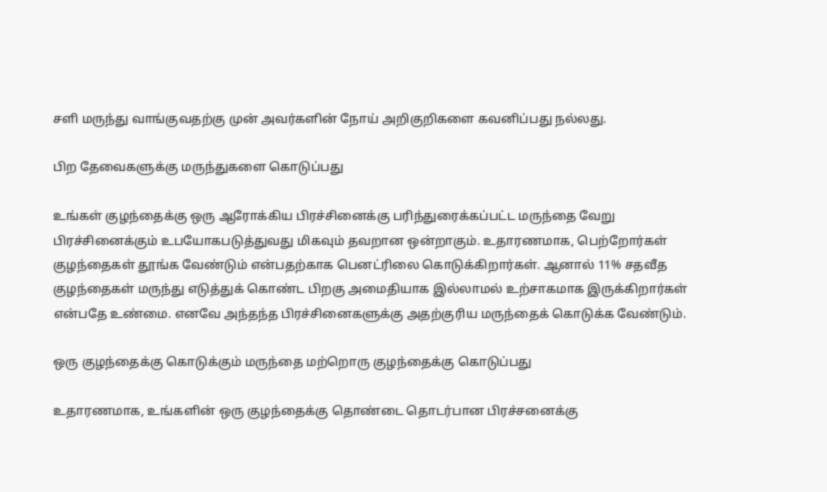சளி மருந்து வாங்குவதற்கு முன் அவர்களின் நோய் அறிகுறிகளை கவனிப்பது நல்லது.

பிற தேவைகளுக்கு மருந்துகளை கொடுப்பது

உங்கள் குழந்தைக்கு ஒரு ஆரோக்கிய பிரச்சினைக்கு பரிந்துரைக்கப்பட்ட மருந்தை வேறு பிரச்சினைக்கும் உபயோகபடுத்துவது மிகவும் தவறான ஒன்றாகும். உதாரணமாக, பெற்றோர்கள் குழந்தைகள் தூங்க வேண்டும் என்பதற்காக பெனட்ரிலை கொடுக்கிறார்கள். ஆனால் 11% சதவீத குழந்தைகள் மருந்து எடுத்துக் கொண்ட பிறகு அமைதியாக இல்லாமல் உற்சாகமாக இருக்கிறார்கள் என்பதே உண்மை. எனவே அந்தந்த பிரச்சினைகளுக்கு அதற்குரிய மருந்தைக் கொடுக்க வேண்டும்.

ஒரு குழந்தைக்கு கொடுக்கும் மருந்தை மற்றொரு குழந்தைக்கு கொடுப்பது

உதாரணமாக, உங்களின் ஒரு குழந்தைக்கு தொண்டை தொடர்பான பிரச்சனைக்கு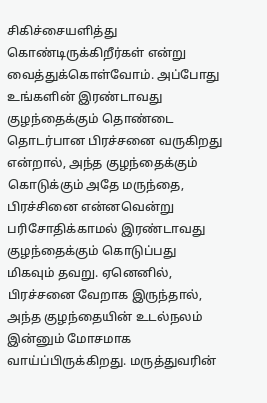சிகிச்சையளித்து கொண்டிருக்கிறீர்கள் என்று வைத்துக்கொள்வோம். அப்போது உங்களின் இரண்டாவது குழந்தைக்கும் தொண்டை தொடர்பான பிரச்சனை வருகிறது என்றால், அந்த குழந்தைக்கும் கொடுக்கும் அதே மருந்தை, பிரச்சினை என்னவென்று பரிசோதிக்காமல் இரண்டாவது குழந்தைக்கும் கொடுப்பது மிகவும் தவறு. ஏனெனில், பிரச்சனை வேறாக இருந்தால், அந்த குழந்தையின் உடல்நலம் இன்னும் மோசமாக வாய்ப்பிருக்கிறது. மருத்துவரின்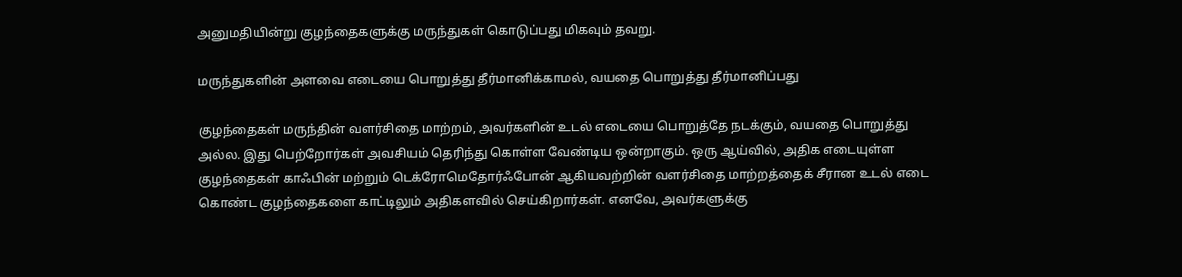அனுமதியின்று குழந்தைகளுக்கு மருந்துகள் கொடுப்பது மிகவும் தவறு.

மருந்துகளின் அளவை எடையை பொறுத்து தீர்மானிக்காமல், வயதை பொறுத்து தீர்மானிப்பது

குழந்தைகள் மருந்தின் வளர்சிதை மாற்றம், அவர்களின் உடல் எடையை பொறுத்தே நடக்கும், வயதை பொறுத்து அல்ல. இது பெற்றோர்கள் அவசியம் தெரிந்து கொள்ள வேண்டிய ஒன்றாகும். ஒரு ஆய்வில், அதிக எடையுள்ள குழந்தைகள் காஃபின் மற்றும் டெக்ரோமெதோர்ஃபோன் ஆகியவற்றின் வளர்சிதை மாற்றத்தைக் சீரான உடல் எடை கொண்ட குழந்தைகளை காட்டிலும் அதிகளவில் செய்கிறார்கள். எனவே, அவர்களுக்கு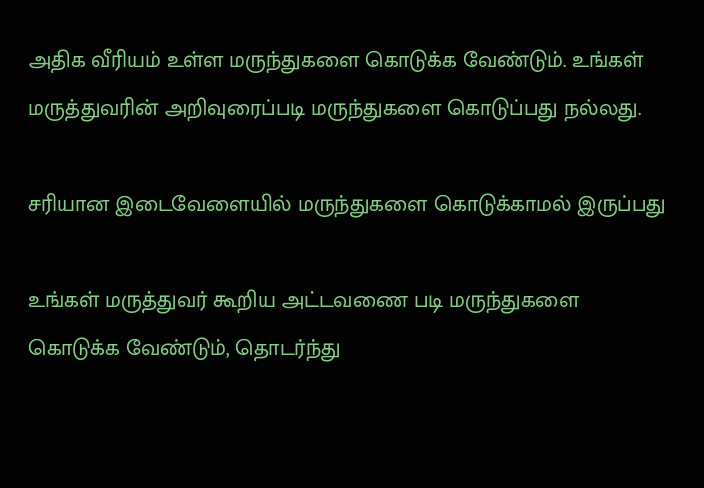அதிக வீரியம் உள்ள மருந்துகளை கொடுக்க வேண்டும். உங்கள் மருத்துவரின் அறிவுரைப்படி மருந்துகளை கொடுப்பது நல்லது.

சரியான இடைவேளையில் மருந்துகளை கொடுக்காமல் இருப்பது

உங்கள் மருத்துவர் கூறிய அட்டவணை படி மருந்துகளை கொடுக்க வேண்டும், தொடர்ந்து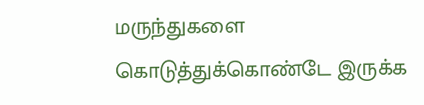மருந்துகளை கொடுத்துக்கொண்டே இருக்க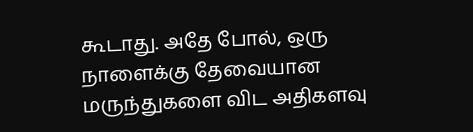கூடாது. அதே போல், ஒரு நாளைக்கு தேவையான மருந்துகளை விட அதிகளவு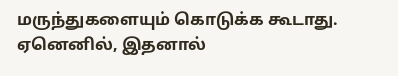மருந்துகளையும் கொடுக்க கூடாது. ஏனெனில், இதனால்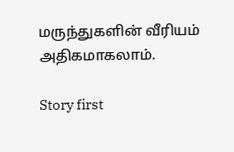மருந்துகளின் வீரியம் அதிகமாகலாம்.

Story first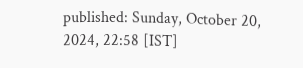published: Sunday, October 20, 2024, 22:58 [IST]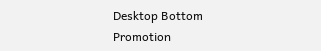Desktop Bottom Promotion